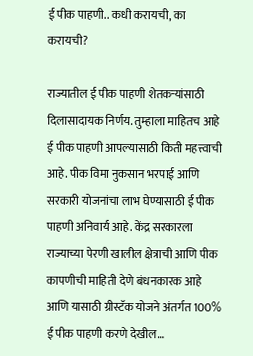ई पीक पाहणी.. कधी करायची, का करायची?

राज्यातील ई पीक पाहणी शेतकऱ्यांसाठी दिलासादायक निर्णय. तुम्हाला माहितच आहे ई पीक पाहणी आपल्यासाठी किती महत्त्वाची आहे. पीक विमा नुकसान भरपाई आणि सरकारी योजनांचा लाभ घेण्यासाठी ई पीक पाहणी अनिवार्य आहे. केंद्र सरकारला राज्याच्या पेरणी खालील क्षेत्राची आणि पीक कापणीची माहिती देणे बंधनकारक आहे आणि यासाठी ग्रीस्टॅक योजने अंतर्गत 100% ई पीक पाहणी करणे देखील…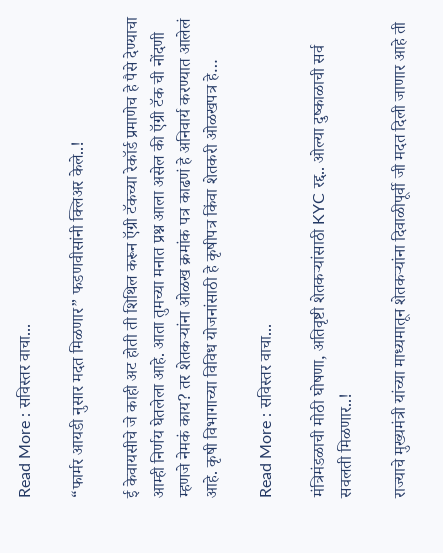Read More : सविस्तर वाचा...

“फार्मर आयडी नुसार मदत मिळणार” फडणवीसांनी क्लिअर केले..!

ई केवायसीचे जे काही अट होती ती शिथिल करून ऍग्री टॅकच्या रेकॉर्ड प्रमाणेच हे पैसे देण्याचा आम्ही निर्णय घेतलेला आहे. आता तुमच्या मनात प्रश्न आला असेल की ऍग्री टॅक ची नोंदणी म्हणजे नेमकं काय? तर शेतकऱ्यांना ओळख क्रमांक पत्र काढणं हे अनिवार्य करण्यात आलेलं आहे. कृषी विभागाच्या विविध योजनांसाठी हे कृषीपत्र किंवा शेतकरी ओळखपत्र हे…

Read More : सविस्तर वाचा...

मंत्रिमंडळाची मोठी घोषणा, अतिवृष्टी शेतकऱ्यांसाठी KYC रद्द.. ओल्या दुष्काळाची सर्व सवलती मिळणार..!

राज्याचे मुख्यमंत्री यांच्या माध्यमातून शेतकऱ्यांना दिवाळीपूर्वी जी मदत दिली जाणार आहे ती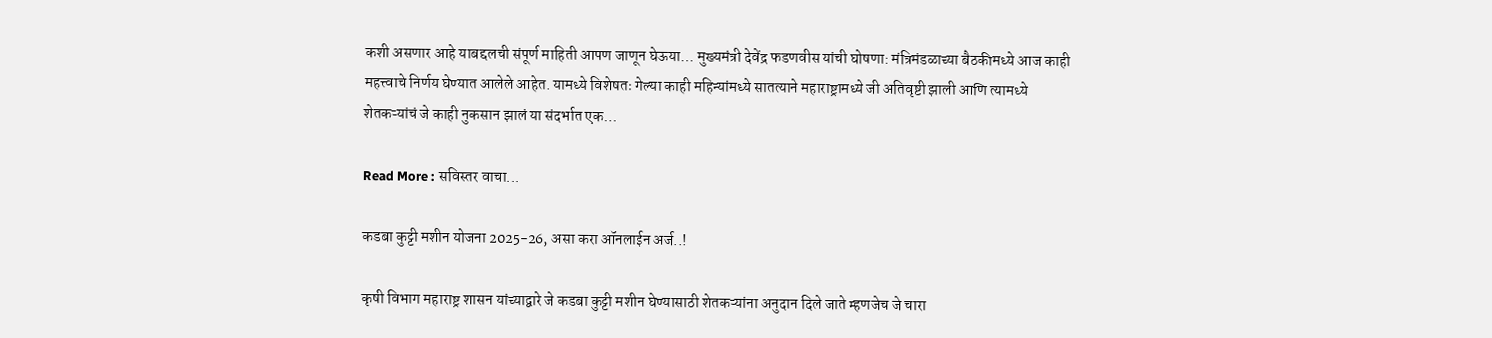कशी असणार आहे याबद्दलची संपूर्ण माहिती आपण जाणून घेऊया… मुख्यमंत्री देवेंद्र फडणवीस यांची घोषणा: मंत्रिमंडळाच्या बैठकीमध्ये आज काही महत्त्वाचे निर्णय घेण्यात आलेले आहेत. यामध्ये विशेषतः गेल्या काही महिन्यांमध्ये सातत्याने महाराष्ट्रामध्ये जी अतिवृष्टी झाली आणि त्यामध्ये शेतकऱ्यांचं जे काही नुकसान झालं या संदर्भात एक…

Read More : सविस्तर वाचा...

कडबा कुट्टी मशीन योजना 2025-26, असा करा ऑनलाईन अर्ज..!

कृषी विभाग महाराष्ट्र शासन यांच्याद्वारे जे कडबा कुट्टी मशीन घेण्यासाठी शेतकऱ्यांना अनुदान दिले जाते म्हणजेच जे चारा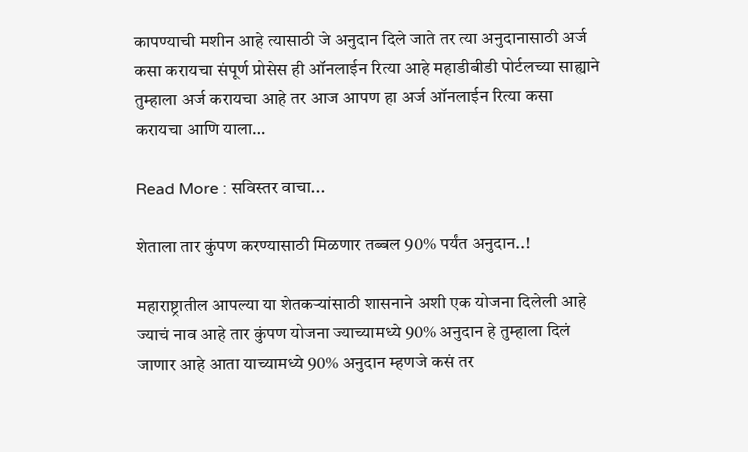कापण्याची मशीन आहे त्यासाठी जे अनुदान दिले जाते तर त्या अनुदानासाठी अर्ज कसा करायचा संपूर्ण प्रोसेस ही ऑनलाईन रित्या आहे महाडीबीडी पोर्टलच्या साह्याने तुम्हाला अर्ज करायचा आहे तर आज आपण हा अर्ज ऑनलाईन रित्या कसा करायचा आणि याला…

Read More : सविस्तर वाचा...

शेताला तार कुंपण करण्यासाठी मिळणार तब्बल 90% पर्यंत अनुदान..!

महाराष्ट्रातील आपल्या या शेतकऱ्यांसाठी शासनाने अशी एक योजना दिलेली आहे ज्याचं नाव आहे तार कुंपण योजना ज्याच्यामध्ये 90% अनुदान हे तुम्हाला दिलं जाणार आहे आता याच्यामध्ये 90% अनुदान म्हणजे कसं तर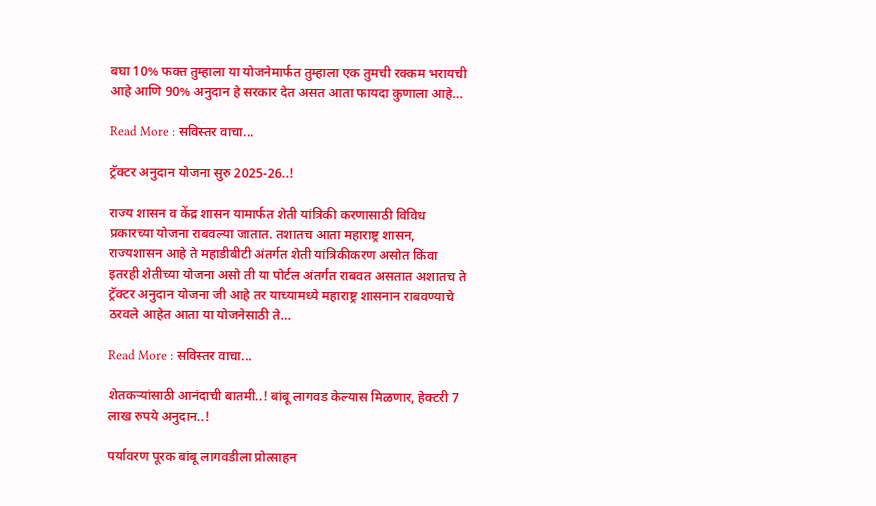बघा 10% फक्त तुम्हाला या योजनेमार्फत तुम्हाला एक तुमची रक्कम भरायची आहे आणि 90% अनुदान हे सरकार देत असत आता फायदा कुणाला आहे…

Read More : सविस्तर वाचा...

ट्रॅक्टर अनुदान योजना सुरु 2025-26..!

राज्य शासन व केंद्र शासन यामार्फत शेती यांत्रिकी करणासाठी विविध प्रकारच्या योजना राबवल्या जातात. तशातच आता महाराष्ट्र शासन, राज्यशासन आहे ते महाडीबीटी अंतर्गत शेती यांत्रिकीकरण असोत किंवा इतरही शेतीच्या योजना असो ती या पोर्टल अंतर्गत राबवत असतात अशातच ते ट्रॅक्टर अनुदान योजना जी आहे तर याच्यामध्ये महाराष्ट्र शासनान राबवण्याचे ठरवले आहेत आता या योजनेसाठी ते…

Read More : सविस्तर वाचा...

शेतकऱ्यांसाठी आनंदाची बातमी..! बांबू लागवड केल्यास मिळणार, हेक्टरी 7 लाख रुपये अनुदान..!

पर्यावरण पूरक बांबू लागवडीला प्रोत्साहन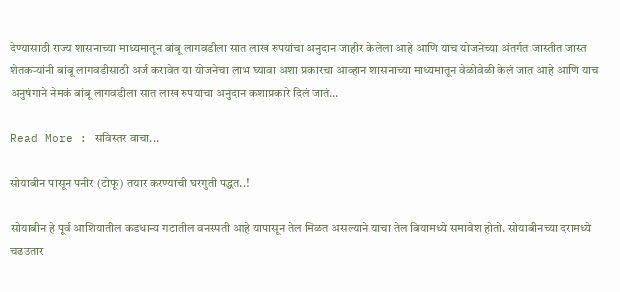देण्यासाठी राज्य शासनाच्या माध्यमातून बांबू लागवडीला सात लाख रुपयांचा अनुदान जाहीर केलेला आहे आणि याच योजनेच्या अंतर्गत जास्तीत जास्त शेतकऱ्यांनी बांबू लागवडीसाठी अर्ज करावेत या योजनेचा लाभ घ्यावा अशा प्रकारचा आव्हान शासनाच्या माध्यमातून वेळोवेळी केलं जात आहे आणि याच अनुषंगाने नेमकं बांबू लागवडीला सात लाख रुपयाचा अनुदान कशाप्रकारे दिलं जातं…

Read More : सविस्तर वाचा...

सोयाबीन पासून पनीर (टोफू) तयार करण्याची घरगुती पद्धत..!

सोयाबीन हे पूर्व आशियातील कडधान्य गटातील वनस्पती आहे यापासून तेल मिळत असल्याने याचा तेल बियामध्ये समावेश होतो. सोयाबीनच्या दरामध्ये चढउतार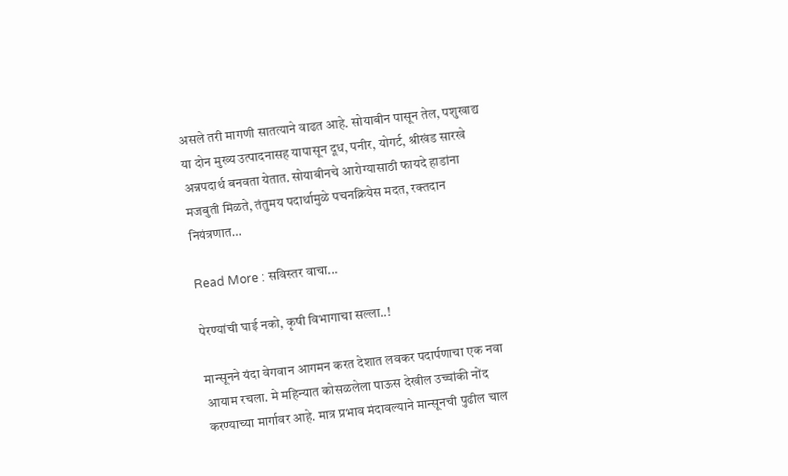असले तरी मागणी सातत्याने वाढत आहे. सोयाबीन पासून तेल, पशुखाद्य या दोन मुख्य उत्पादनासह यापासून दूध, पनीर, योगर्ट, श्रीखंड सारखे अन्नपदार्थ बनवता येतात. सोयाबीनचे आरोग्यासाठी फायदे हाडांना मजबुती मिळते, तंतुमय पदार्थामुळे पचनक्रियेस मदत, रक्तदान नियंत्रणात…

Read More : सविस्तर वाचा...

पेरण्यांची घाई नको, कृषी विभागाचा सल्ला..!

मान्सूनने यंदा वेगवान आगमन करत देशात लवकर पदार्पणाचा एक नवा आयाम रचला. मे महिन्यात कोसळलेला पाऊस देखील उच्चांकी नोंद करण्याच्या मार्गावर आहे. मात्र प्रभाव मंदावल्याने मान्सूनची पुढील चाल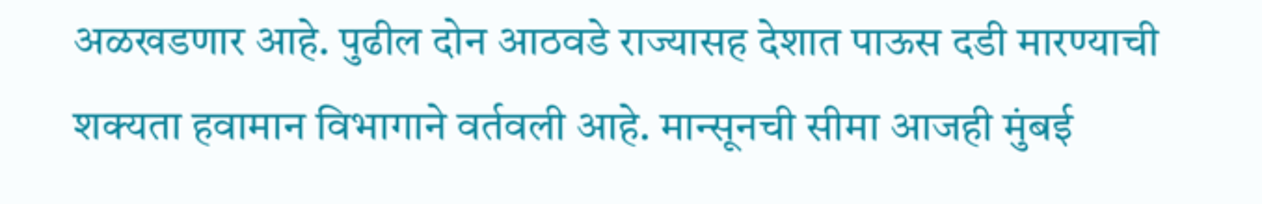अळखडणार आहे. पुढील दोन आठवडे राज्यासह देशात पाऊस दडी मारण्याची शक्यता हवामान विभागाने वर्तवली आहे. मान्सूनची सीमा आजही मुंबई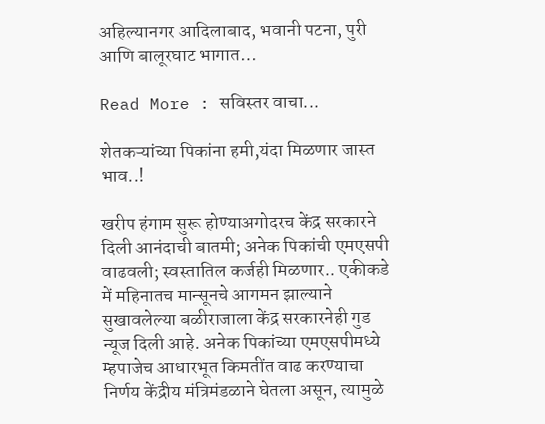अहिल्यानगर आदिलाबाद, भवानी पटना, पुरी आणि बालूरघाट भागात…

Read More : सविस्तर वाचा...

शेतकऱ्यांच्या पिकांना हमी,यंदा मिळणार जास्त भाव..!

खरीप हंगाम सुरू होण्याअगोदरच केंद्र सरकारने दिली आनंदाची बातमी; अनेक पिकांची एमएसपी वाढवली; स्वस्तातिल कर्जही मिळणार.. एकीकडे में महिनातच मान्सूनचे आगमन झाल्याने सुखावलेल्या बळीराजाला केंद्र सरकारनेही गुड न्यूज दिली आहे. अनेक पिकांच्या एमएसपीमध्ये म्हपाजेच आधारभूत किमतींत वाढ करण्याचा निर्णय केंद्रीय मंत्रिमंडळाने घेतला असून, त्यामुळे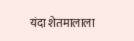यंदा शेतमालाला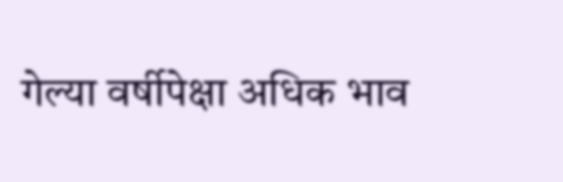गेल्या वर्षीपेक्षा अधिक भाव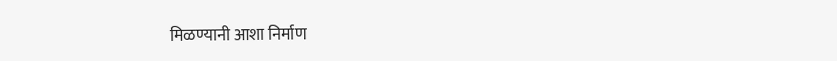मिळण्यानी आशा निर्माण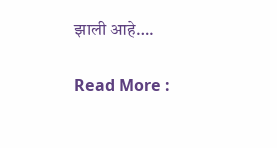झाली आहे….

Read More :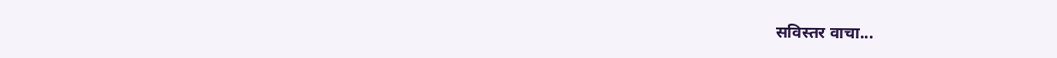सविस्तर वाचा...